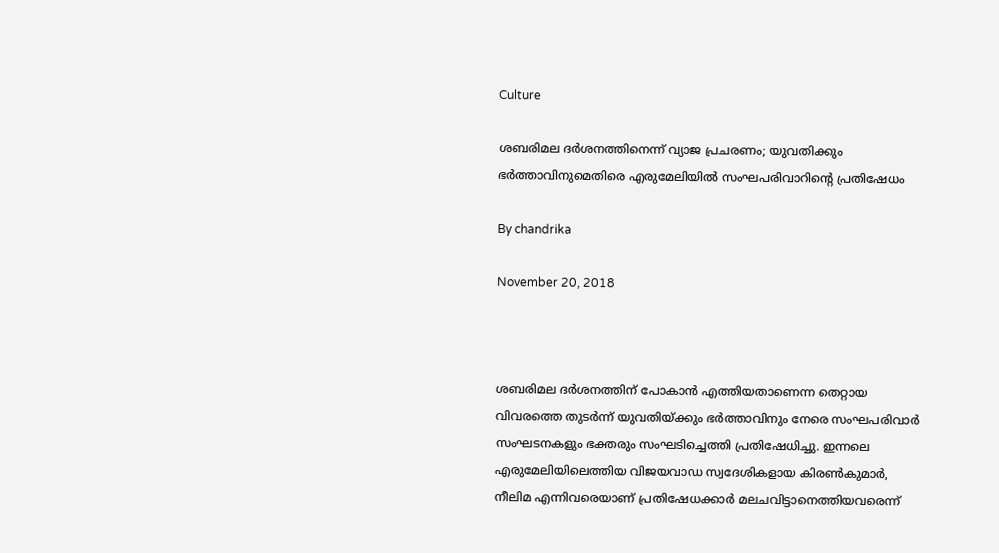Culture

ശബരിമല ദര്‍ശനത്തിനെന്ന് വ്യാജ പ്രചരണം; യുവതിക്കും ഭര്‍ത്താവിനുമെതിരെ എരുമേലിയില്‍ സംഘപരിവാറിന്റെ പ്രതിഷേധം

By chandrika

November 20, 2018



ശബരിമല ദര്‍ശനത്തിന് പോകാന്‍ എത്തിയതാണെന്ന തെറ്റായ വിവരത്തെ തുടര്‍ന്ന് യുവതിയ്ക്കും ഭര്‍ത്താവിനും നേരെ സംഘപരിവാര്‍ സംഘടനകളും ഭക്തരും സംഘടിച്ചെത്തി പ്രതിഷേധിച്ചു. ഇന്നലെ എരുമേലിയിലെത്തിയ വിജയവാഡ സ്വദേശികളായ കിരണ്‍കുമാര്‍, നീലിമ എന്നിവരെയാണ് പ്രതിഷേധക്കാര്‍ മലചവിട്ടാനെത്തിയവരെന്ന്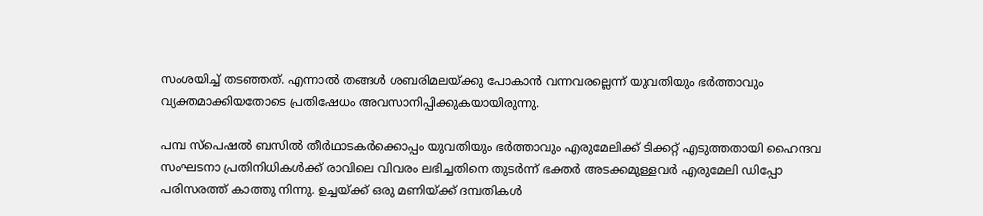സംശയിച്ച് തടഞ്ഞത്. എന്നാല്‍ തങ്ങള്‍ ശബരിമലയ്ക്കു പോകാന്‍ വന്നവരല്ലെന്ന് യുവതിയും ഭര്‍ത്താവും വ്യക്തമാക്കിയതോടെ പ്രതിഷേധം അവസാനിപ്പിക്കുകയായിരുന്നു.

പമ്പ സ്‌പെഷല്‍ ബസില്‍ തീര്‍ഥാടകര്‍ക്കൊപ്പം യുവതിയും ഭര്‍ത്താവും എരുമേലിക്ക് ടിക്കറ്റ് എടുത്തതായി ഹൈന്ദവ സംഘടനാ പ്രതിനിധികള്‍ക്ക് രാവിലെ വിവരം ലഭിച്ചതിനെ തുടര്‍ന്ന് ഭക്തര്‍ അടക്കമുള്ളവര്‍ എരുമേലി ഡിപ്പോ പരിസരത്ത് കാത്തു നിന്നു. ഉച്ചയ്ക്ക് ഒരു മണിയ്ക്ക് ദമ്പതികള്‍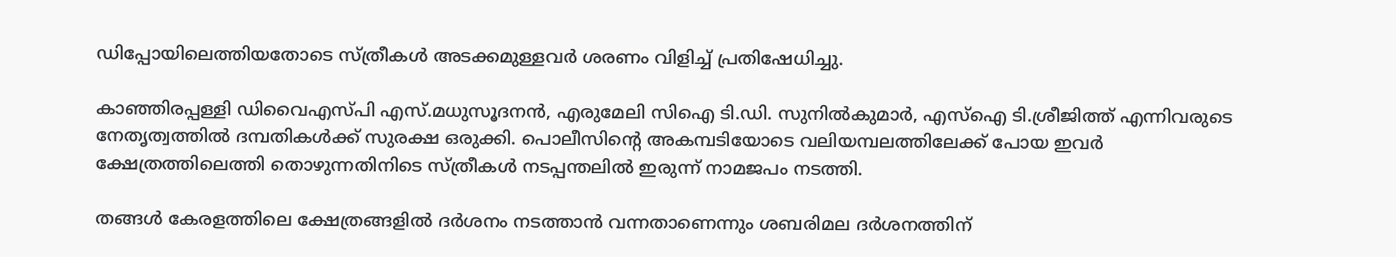ഡിപ്പോയിലെത്തിയതോടെ സ്ത്രീകള്‍ അടക്കമുള്ളവര്‍ ശരണം വിളിച്ച് പ്രതിഷേധിച്ചു.

കാഞ്ഞിരപ്പള്ളി ഡിവൈഎസ്പി എസ്.മധുസൂദനന്‍, എരുമേലി സിഐ ടി.ഡി. സുനില്‍കുമാര്‍, എസ്‌ഐ ടി.ശ്രീജിത്ത് എന്നിവരുടെ നേതൃത്വത്തില്‍ ദമ്പതികള്‍ക്ക് സുരക്ഷ ഒരുക്കി. പൊലീസിന്റെ അകമ്പടിയോടെ വലിയമ്പലത്തിലേക്ക് പോയ ഇവര്‍ ക്ഷേത്രത്തിലെത്തി തൊഴുന്നതിനിടെ സ്ത്രീകള്‍ നടപ്പന്തലില്‍ ഇരുന്ന് നാമജപം നടത്തി.

തങ്ങള്‍ കേരളത്തിലെ ക്ഷേത്രങ്ങളില്‍ ദര്‍ശനം നടത്താന്‍ വന്നതാണെന്നും ശബരിമല ദര്‍ശനത്തിന്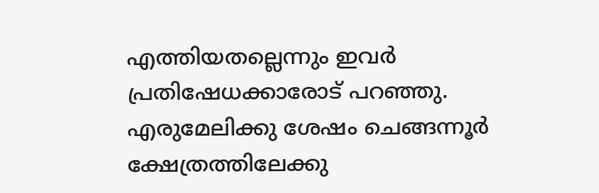എത്തിയതല്ലെന്നും ഇവര്‍ പ്രതിഷേധക്കാരോട് പറഞ്ഞു. എരുമേലിക്കു ശേഷം ചെങ്ങന്നൂര്‍ ക്ഷേത്രത്തിലേക്കു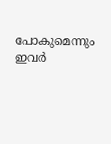പോകുമെന്നും ഇവര്‍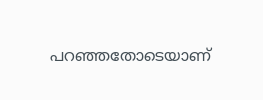പറഞ്ഞതോടെയാണ്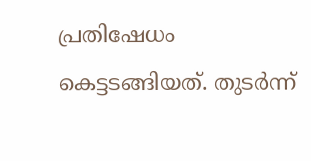പ്രതിഷേധം കെട്ടടങ്ങിയത്. തുടര്‍ന്ന്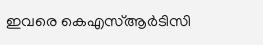ഇവരെ കെഎസ്ആര്‍ടിസി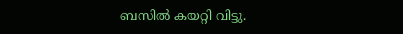ബസില്‍ കയറ്റി വിട്ടു.